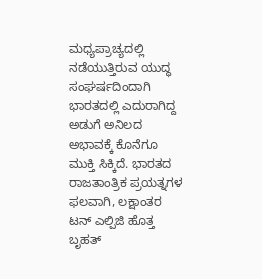ಮಧ್ಯಪ್ರಾಚ್ಯದಲ್ಲಿ ನಡೆಯುತ್ತಿರುವ ಯುದ್ಧ ಸಂಘರ್ಷದಿಂದಾಗಿ ಭಾರತದಲ್ಲಿ ಎದುರಾಗಿದ್ದ ಅಡುಗೆ ಅನಿಲದ ಅಭಾವಕ್ಕೆ ಕೊನೆಗೂ ಮುಕ್ತಿ ಸಿಕ್ಕಿದೆ. ಭಾರತದ ರಾಜತಾಂತ್ರಿಕ ಪ್ರಯತ್ನಗಳ ಫಲವಾಗಿ, ಲಕ್ಷಾಂತರ ಟನ್ ಎಲ್ಪಿಜಿ ಹೊತ್ತ ಬೃಹತ್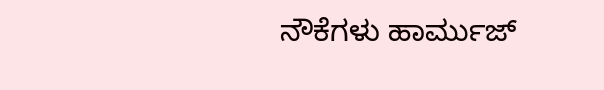ನೌಕೆಗಳು ಹಾರ್ಮುಜ್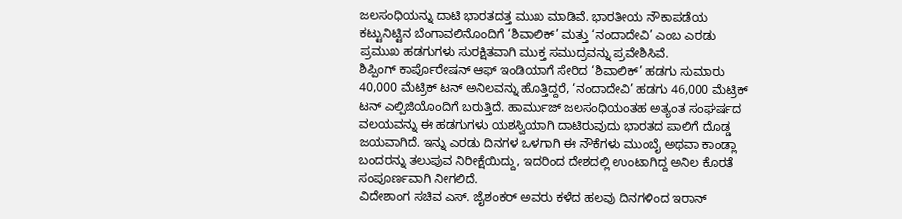ಜಲಸಂಧಿಯನ್ನು ದಾಟಿ ಭಾರತದತ್ತ ಮುಖ ಮಾಡಿವೆ. ಭಾರತೀಯ ನೌಕಾಪಡೆಯ ಕಟ್ಟುನಿಟ್ಟಿನ ಬೆಂಗಾವಲಿನೊಂದಿಗೆ ‘ಶಿವಾಲಿಕ್’ ಮತ್ತು ‘ನಂದಾದೇವಿ’ ಎಂಬ ಎರಡು ಪ್ರಮುಖ ಹಡಗುಗಳು ಸುರಕ್ಷಿತವಾಗಿ ಮುಕ್ತ ಸಮುದ್ರವನ್ನು ಪ್ರವೇಶಿಸಿವೆ.
ಶಿಪ್ಪಿಂಗ್ ಕಾರ್ಪೊರೇಷನ್ ಆಫ್ ಇಂಡಿಯಾಗೆ ಸೇರಿದ ‘ಶಿವಾಲಿಕ್’ ಹಡಗು ಸುಮಾರು 40,000 ಮೆಟ್ರಿಕ್ ಟನ್ ಅನಿಲವನ್ನು ಹೊತ್ತಿದ್ದರೆ, ‘ನಂದಾದೇವಿ’ ಹಡಗು 46,000 ಮೆಟ್ರಿಕ್ ಟನ್ ಎಲ್ಪಿಜಿಯೊಂದಿಗೆ ಬರುತ್ತಿದೆ. ಹಾರ್ಮುಜ್ ಜಲಸಂಧಿಯಂತಹ ಅತ್ಯಂತ ಸಂಘರ್ಷದ ವಲಯವನ್ನು ಈ ಹಡಗುಗಳು ಯಶಸ್ವಿಯಾಗಿ ದಾಟಿರುವುದು ಭಾರತದ ಪಾಲಿಗೆ ದೊಡ್ಡ ಜಯವಾಗಿದೆ. ಇನ್ನು ಎರಡು ದಿನಗಳ ಒಳಗಾಗಿ ಈ ನೌಕೆಗಳು ಮುಂಬೈ ಅಥವಾ ಕಾಂಡ್ಲಾ ಬಂದರನ್ನು ತಲುಪುವ ನಿರೀಕ್ಷೆಯಿದ್ದು, ಇದರಿಂದ ದೇಶದಲ್ಲಿ ಉಂಟಾಗಿದ್ದ ಅನಿಲ ಕೊರತೆ ಸಂಪೂರ್ಣವಾಗಿ ನೀಗಲಿದೆ.
ವಿದೇಶಾಂಗ ಸಚಿವ ಎಸ್. ಜೈಶಂಕರ್ ಅವರು ಕಳೆದ ಹಲವು ದಿನಗಳಿಂದ ಇರಾನ್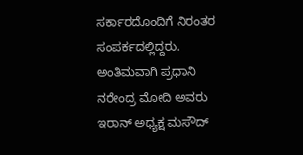ಸರ್ಕಾರದೊಂದಿಗೆ ನಿರಂತರ ಸಂಪರ್ಕದಲ್ಲಿದ್ದರು. ಅಂತಿಮವಾಗಿ ಪ್ರಧಾನಿ ನರೇಂದ್ರ ಮೋದಿ ಅವರು ಇರಾನ್ ಅಧ್ಯಕ್ಷ ಮಸೌದ್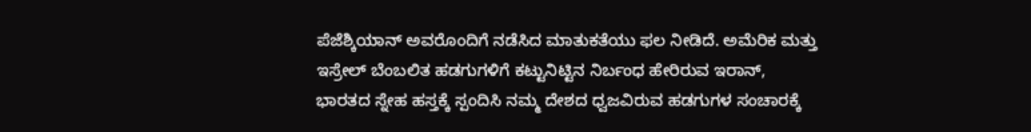ಪೆಜೆಶ್ಕಿಯಾನ್ ಅವರೊಂದಿಗೆ ನಡೆಸಿದ ಮಾತುಕತೆಯು ಫಲ ನೀಡಿದೆ. ಅಮೆರಿಕ ಮತ್ತು ಇಸ್ರೇಲ್ ಬೆಂಬಲಿತ ಹಡಗುಗಳಿಗೆ ಕಟ್ಟುನಿಟ್ಟಿನ ನಿರ್ಬಂಧ ಹೇರಿರುವ ಇರಾನ್, ಭಾರತದ ಸ್ನೇಹ ಹಸ್ತಕ್ಕೆ ಸ್ಪಂದಿಸಿ ನಮ್ಮ ದೇಶದ ಧ್ವಜವಿರುವ ಹಡಗುಗಳ ಸಂಚಾರಕ್ಕೆ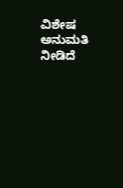ವಿಶೇಷ ಅನುಮತಿ ನೀಡಿದೆ